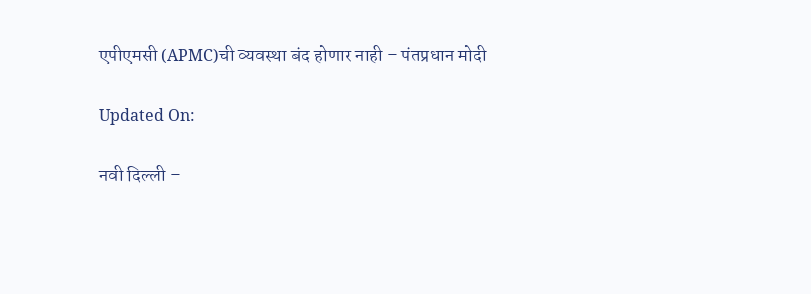एपीएमसी (APMC)ची व्यवस्था बंद होणार नाही – पंतप्रधान मोदी

Updated On:

नवी दिल्ली –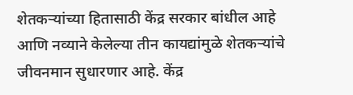शेतकऱ्यांच्या हितासाठी केंद्र सरकार बांधील आहे आणि नव्याने केलेल्या तीन कायद्यांमुळे शेतकऱ्यांचे जीवनमान सुधारणार आहे. केंद्र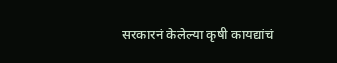सरकारनं केलेल्या कृषी कायद्यांचं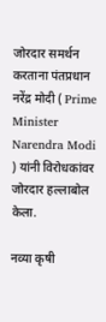जोरदार समर्थन करताना पंतप्रधान नरेंद्र मोदी ( Prime Minister Narendra Modi ) यांनी विरोधकांवर जोरदार हल्लाबोल केला.

नव्या कृषी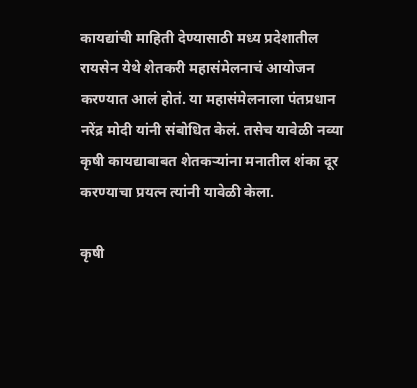कायद्यांची माहिती देण्यासाठी मध्य प्रदेशातील रायसेन येथे शेतकरी महासंमेलनाचं आयोजन करण्यात आलं होतं. या महासंमेलनाला पंतप्रधान नरेंद्र मोदी यांनी संबोधित केलं. तसेच यावेळी नव्या कृषी कायद्याबाबत शेतकऱ्यांना मनातील शंका दूर करण्याचा प्रयत्न त्यांनी यावेळी केला.

कृषी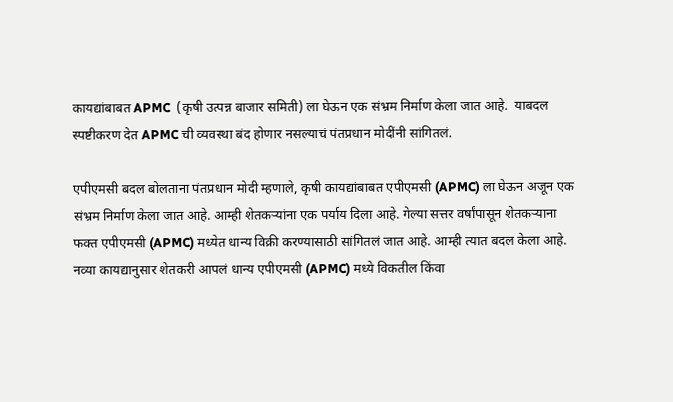कायद्यांबाबत APMC  (कृषी उत्पन्न बाजार समिती) ला घेऊन एक संभ्रम निर्माण केला जात आहे.  याबदल स्पष्टीकरण देत APMC ची व्यवस्था बंद होणार नसल्याचं पंतप्रधान मोदींनी सांगितलं.

एपीएमसी बदल बोलताना पंतप्रधान मोदी म्हणाले, कृषी कायद्यांबाबत एपीएमसी (APMC) ला घेऊन अजून एक संभ्रम निर्माण केला जात आहे. आम्ही शेतकऱ्यांना एक पर्याय दिला आहे. गेल्या सत्तर वर्षांपासून शेतकऱ्याना फक्त एपीएमसी (APMC) मध्येत धान्य विक्री करण्यासाठी सांगितलं जात आहे. आम्ही त्यात बदल केला आहे. नव्या कायद्यानुसार शेतकरी आपलं धान्य एपीएमसी (APMC) मध्ये विकतील किंवा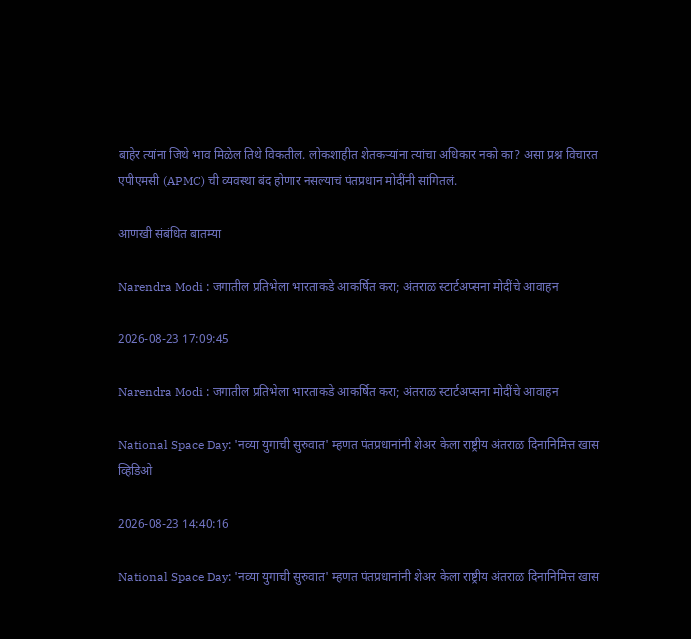बाहेर त्यांना जिथे भाव मिळेल तिथे विकतील. लोकशाहीत शेतकऱ्यांना त्यांचा अधिकार नको का? असा प्रश्न विचारत एपीएमसी (APMC) ची व्यवस्था बंद होणार नसल्याचं पंतप्रधान मोदींनी सांगितलं.

आणखी संबंधित बातम्या

Narendra Modi : जगातील प्रतिभेला भारताकडे आकर्षित करा; अंतराळ स्टार्टअप्सना मोदींचे आवाहन

2026-08-23 17:09:45

Narendra Modi : जगातील प्रतिभेला भारताकडे आकर्षित करा; अंतराळ स्टार्टअप्सना मोदींचे आवाहन

National Space Day: 'नव्या युगाची सुरुवात' म्हणत पंतप्रधानांनी शेअर केला राष्ट्रीय अंतराळ दिनानिमित्त खास व्हिडिओ

2026-08-23 14:40:16

National Space Day: 'नव्या युगाची सुरुवात' म्हणत पंतप्रधानांनी शेअर केला राष्ट्रीय अंतराळ दिनानिमित्त खास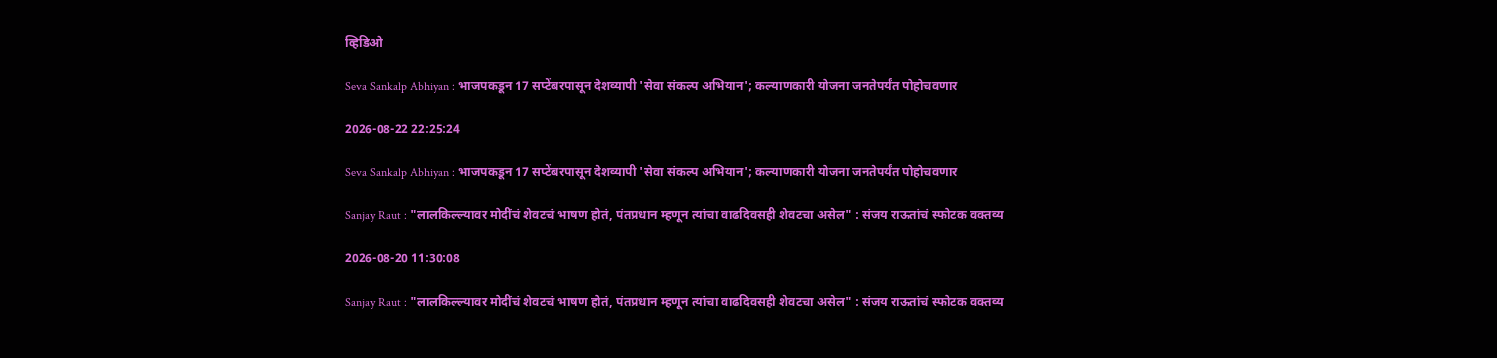व्हिडिओ

Seva Sankalp Abhiyan : भाजपकडून 17 सप्टेंबरपासून देशव्यापी 'सेवा संकल्प अभियान'; कल्याणकारी योजना जनतेपर्यंत पोहोचवणार

2026-08-22 22:25:24

Seva Sankalp Abhiyan : भाजपकडून 17 सप्टेंबरपासून देशव्यापी 'सेवा संकल्प अभियान'; कल्याणकारी योजना जनतेपर्यंत पोहोचवणार

Sanjay Raut : "लालकिल्ल्यावर मोदींचं शेवटचं भाषण होतं, पंतप्रधान म्हणून त्यांचा वाढदिवसही शेवटचा असेल" : संजय राऊतांचं स्फोटक वक्तव्य

2026-08-20 11:30:08

Sanjay Raut : "लालकिल्ल्यावर मोदींचं शेवटचं भाषण होतं, पंतप्रधान म्हणून त्यांचा वाढदिवसही शेवटचा असेल" : संजय राऊतांचं स्फोटक वक्तव्य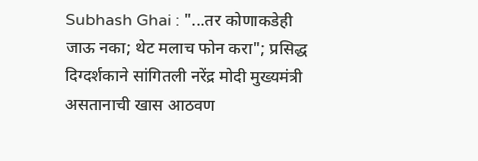Subhash Ghai : "...तर कोणाकडेही जाऊ नका; थेट मलाच फोन करा"; प्रसिद्ध दिग्दर्शकाने सांगितली नरेंद्र मोदी मुख्यमंत्री असतानाची खास आठवण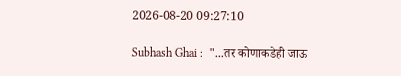2026-08-20 09:27:10

Subhash Ghai :  "...तर कोणाकडेही जाऊ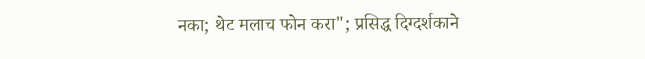नका; थेट मलाच फोन करा"; प्रसिद्ध दिग्दर्शकाने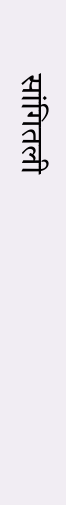सांगितली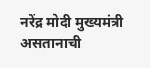नरेंद्र मोदी मुख्यमंत्री असतानाची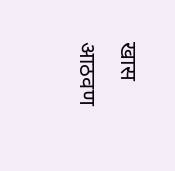खास आठवण